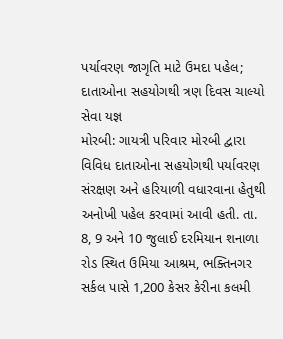પર્યાવરણ જાગૃતિ માટે ઉમદા પહેલ; દાતાઓના સહયોગથી ત્રણ દિવસ ચાલ્યો સેવા યજ્ઞ
મોરબી: ગાયત્રી પરિવાર મોરબી દ્વારા વિવિધ દાતાઓના સહયોગથી પર્યાવરણ સંરક્ષણ અને હરિયાળી વધારવાના હેતુથી અનોખી પહેલ કરવામાં આવી હતી. તા. 8, 9 અને 10 જુલાઈ દરમિયાન શનાળા રોડ સ્થિત ઉમિયા આશ્રમ, ભક્તિનગર સર્કલ પાસે 1,200 કેસર કેરીના કલમી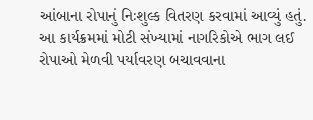આંબાના રોપાનું નિઃશુલ્ક વિતરણ કરવામાં આવ્યું હતું.
આ કાર્યક્રમમાં મોટી સંખ્યામાં નાગરિકોએ ભાગ લઈ રોપાઓ મેળવી પર્યાવરણ બચાવવાના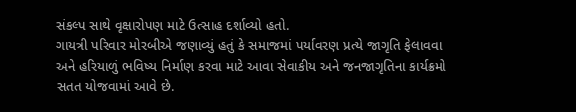સંકલ્પ સાથે વૃક્ષારોપણ માટે ઉત્સાહ દર્શાવ્યો હતો.
ગાયત્રી પરિવાર મોરબીએ જણાવ્યું હતું કે સમાજમાં પર્યાવરણ પ્રત્યે જાગૃતિ ફેલાવવા અને હરિયાળું ભવિષ્ય નિર્માણ કરવા માટે આવા સેવાકીય અને જનજાગૃતિના કાર્યક્રમો સતત યોજવામાં આવે છે.